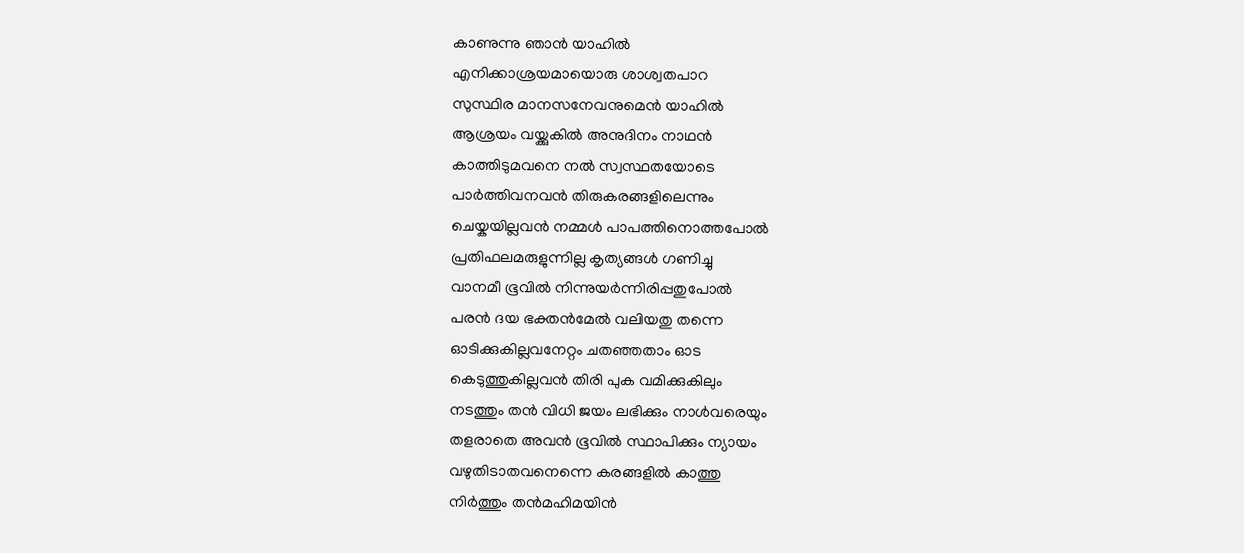കാണുന്നു ഞാൻ യാഹിൽ
എനിക്കാശ്രയമായൊരു ശാശ്വതപാറ
സുസ്ഥിര മാനസനേവനുമെൻ യാഹിൽ
ആശ്രയം വയ്ക്കുകിൽ അനുദിനം നാഥൻ
കാത്തിടുമവനെ നൽ സ്വസ്ഥതയോടെ
പാർത്തിവനവൻ തിരുകരങ്ങളിലെന്നും
ചെയ്കയില്ലവൻ നമ്മൾ പാപത്തിനൊത്തപോൽ
പ്രതിഫലമരുളുന്നില്ല കൃത്യങ്ങൾ ഗണിച്ചു
വാനമീ ഭൂവിൽ നിന്നുയർന്നിരിപ്പതുപോൽ
പരൻ ദയ ഭക്തൻമേൽ വലിയതു തന്നെ
ഓടിക്കുകില്ലവനേറ്റം ചതഞ്ഞതാം ഓട
കെടുത്തുകില്ലവൻ തിരി പുക വമിക്കുകിലും
നടത്തും തൻ വിധി ജയം ലഭിക്കും നാൾവരെയും
തളരാതെ അവൻ ഭൂവിൽ സ്ഥാപിക്കും ന്യായം
വഴുതിടാതവനെന്നെ കരങ്ങളിൽ കാത്തു
നിർത്തും തൻമഹിമയിൻ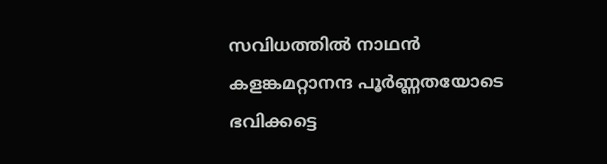സവിധത്തിൽ നാഥൻ
കളങ്കമറ്റാനന്ദ പൂർണ്ണതയോടെ
ഭവിക്കട്ടെ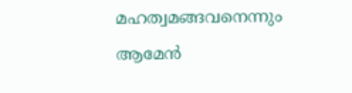മഹത്വമങ്ങവനെന്നും ആമേൻ